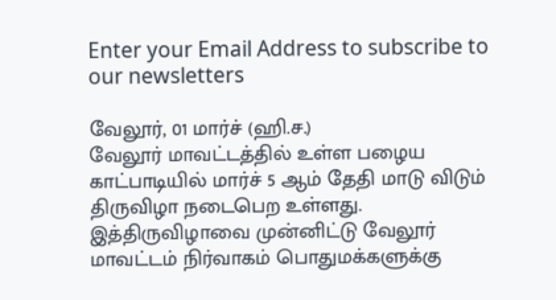Enter your Email Address to subscribe to our newsletters

வேலூர், 01 மார்ச் (ஹி.ச.)
வேலூர் மாவட்டத்தில் உள்ள பழைய காட்பாடியில் மார்ச் 5 ஆம் தேதி மாடு விடும் திருவிழா நடைபெற உள்ளது. இத்திருவிழாவை முன்னிட்டு வேலூர் மாவட்டம் நிர்வாகம் பொதுமக்களுக்கு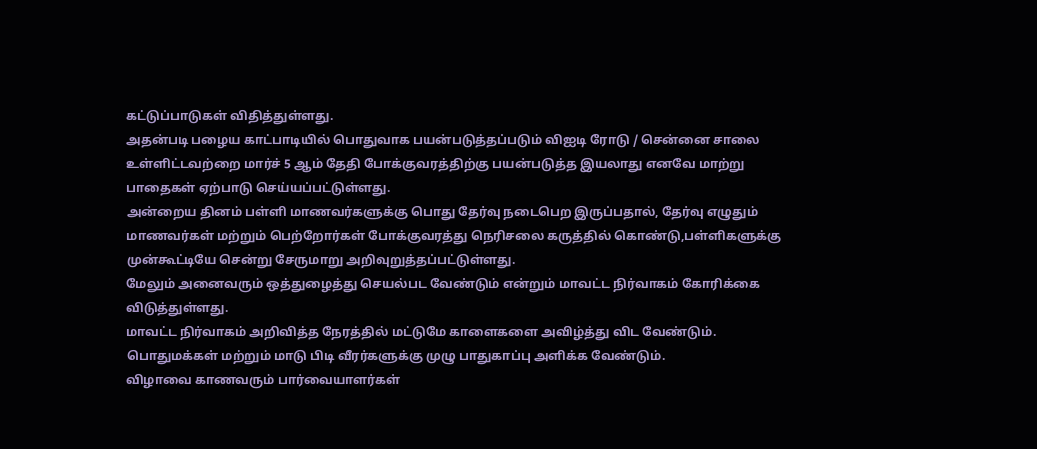கட்டுப்பாடுகள் விதித்துள்ளது.
அதன்படி பழைய காட்பாடியில் பொதுவாக பயன்படுத்தப்படும் விஐடி ரோடு / சென்னை சாலை உள்ளிட்டவற்றை மார்ச் 5 ஆம் தேதி போக்குவரத்திற்கு பயன்படுத்த இயலாது எனவே மாற்று பாதைகள் ஏற்பாடு செய்யப்பட்டுள்ளது.
அன்றைய தினம் பள்ளி மாணவர்களுக்கு பொது தேர்வு நடைபெற இருப்பதால், தேர்வு எழுதும் மாணவர்கள் மற்றும் பெற்றோர்கள் போக்குவரத்து நெரிசலை கருத்தில் கொண்டு,பள்ளிகளுக்கு முன்கூட்டியே சென்று சேருமாறு அறிவுறுத்தப்பட்டுள்ளது.
மேலும் அனைவரும் ஒத்துழைத்து செயல்பட வேண்டும் என்றும் மாவட்ட நிர்வாகம் கோரிக்கை விடுத்துள்ளது.
மாவட்ட நிர்வாகம் அறிவித்த நேரத்தில் மட்டுமே காளைகளை அவிழ்த்து விட வேண்டும். பொதுமக்கள் மற்றும் மாடு பிடி வீரர்களுக்கு முழு பாதுகாப்பு அளிக்க வேண்டும்.
விழாவை காணவரும் பார்வையாளர்கள்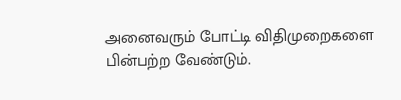அனைவரும் போட்டி விதிமுறைகளை பின்பற்ற வேண்டும்.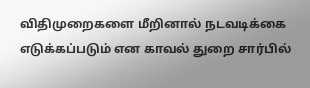விதிமுறைகளை மீறினால் நடவடிக்கை எடுக்கப்படும் என காவல் துறை சார்பில்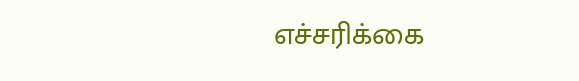எச்சரிக்கை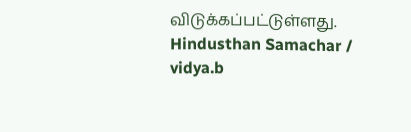விடுக்கப்பட்டுள்ளது.
Hindusthan Samachar / vidya.b